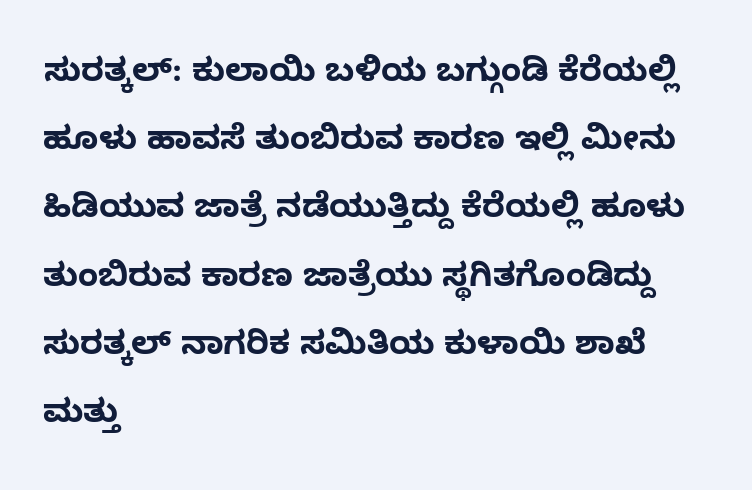ಸುರತ್ಕಲ್: ಕುಲಾಯಿ ಬಳಿಯ ಬಗ್ಗುಂಡಿ ಕೆರೆಯಲ್ಲಿ ಹೂಳು ಹಾವಸೆ ತುಂಬಿರುವ ಕಾರಣ ಇಲ್ಲಿ ಮೀನು ಹಿಡಿಯುವ ಜಾತ್ರೆ ನಡೆಯುತ್ತಿದ್ದು ಕೆರೆಯಲ್ಲಿ ಹೂಳು ತುಂಬಿರುವ ಕಾರಣ ಜಾತ್ರೆಯು ಸ್ಥಗಿತಗೊಂಡಿದ್ದು ಸುರತ್ಕಲ್ ನಾಗರಿಕ ಸಮಿತಿಯ ಕುಳಾಯಿ ಶಾಖೆ ಮತ್ತು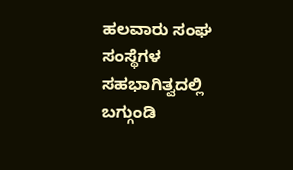ಹಲವಾರು ಸಂಘ ಸಂಸ್ಥೆಗಳ ಸಹಭಾಗಿತ್ವದಲ್ಲಿ ಬಗ್ಗುಂಡಿ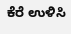ಕೆರೆ ಉಳಿಸಿ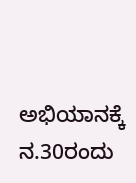ಅಭಿಯಾನಕ್ಕೆ ನ.30ರಂದು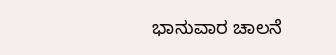ಭಾನುವಾರ ಚಾಲನೆ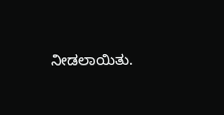ನೀಡಲಾಯಿತು.